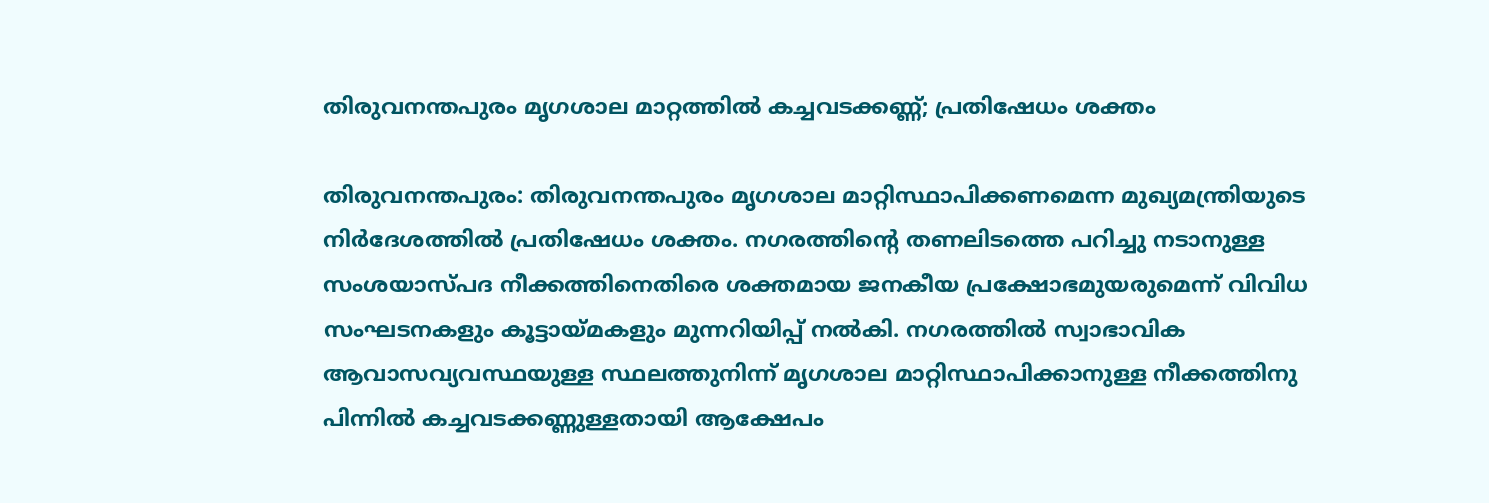തിരുവനന്തപുരം മൃഗശാല മാറ്റത്തിൽ കച്ചവടക്കണ്ണ്; പ്രതിഷേധം ശക്തം

തിരുവനന്തപുരം: തിരുവനന്തപുരം മൃഗശാല മാറ്റിസ്ഥാപിക്കണമെന്ന മുഖ്യമന്ത്രിയുടെ നിർദേശത്തിൽ പ്രതിഷേധം ശക്തം. നഗരത്തിന്റെ തണലിടത്തെ പറിച്ചു നടാനുള്ള സംശയാസ്പദ നീക്കത്തിനെതിരെ ശക്തമായ ജനകീയ പ്രക്ഷോഭമുയരുമെന്ന് വിവിധ സംഘടനകളും കൂട്ടായ്മകളും മുന്നറിയിപ്പ് നൽകി. നഗരത്തിൽ സ്വാഭാവിക ആവാസവ്യവസ്ഥയുള്ള സ്ഥലത്തുനിന്ന് മൃഗശാല മാറ്റിസ്ഥാപിക്കാനുള്ള നീക്കത്തിനു പിന്നിൽ കച്ചവടക്കണ്ണുള്ളതായി ആക്ഷേപം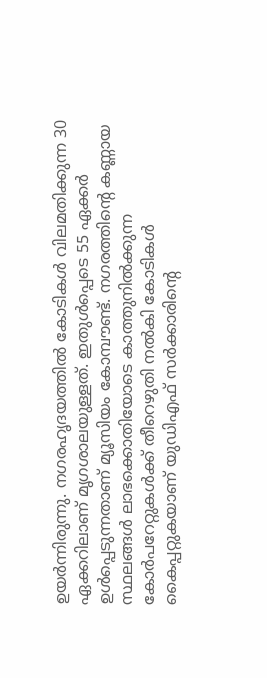ഉയർന്നിരുന്നു. നഗരഹൃദയത്തിൽ കോടികൾ വിലമതിക്കുന്ന 30 ഏക്കറിലാണ് മൃഗശാലയുള്ളത്. ഇതുൾപ്പെടെ 55 ഏക്കർ ഉൾപ്പെടുന്നതാണ് മ്യൂസിയം കോമ്പൗണ്ട്. നഗരത്തിന്റെ കണ്ണായ സ്ഥലങ്ങൾ ലാഭക്കൊതിയോടെ കാത്തുനിൽക്കുന്ന കോർപറേറ്റുകൾക്ക് തീറെഴുതി നൽകി കോടികൾ കൈപ്പറ്റുകയാണ് യുഡിഎഫ് സർക്കാരിന്റെ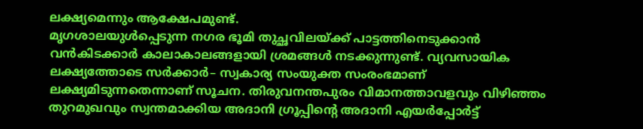ലക്ഷ്യമെന്നും ആക്ഷേപമുണ്ട്.
മൃഗശാലയുൾപ്പെടുന്ന നഗര ഭൂമി തുച്ഛവിലയ്ക്ക് പാട്ടത്തിനെടുക്കാൻ വൻകിടക്കാർ കാലാകാലങ്ങളായി ശ്രമങ്ങൾ നടക്കുന്നുണ്ട്. വ്യവസായിക ലക്ഷ്യത്തോടെ സർക്കാർ– സ്വകാര്യ സംയുക്ത സംരംഭമാണ് ലക്ഷ്യമിടുന്നതെന്നാണ് സൂചന. തിരുവനന്തപുരം വിമാനത്താവളവും വിഴിഞ്ഞം തുറമുഖവും സ്വന്തമാക്കിയ അദാനി ഗ്രൂപ്പിന്റെ അദാനി എയർപ്പോർട്ട്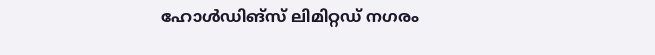ഹോൾഡിങ്സ് ലിമിറ്റഡ് നഗരം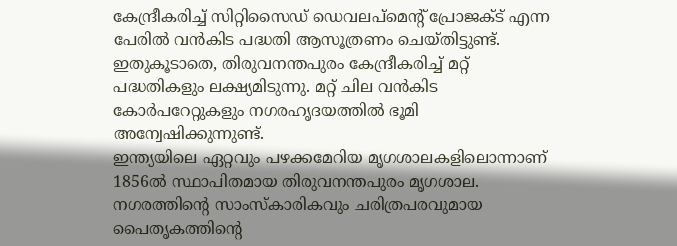കേന്ദ്രീകരിച്ച് സിറ്റിസൈഡ് ഡെവലപ്മെന്റ് പ്രോജക്ട് എന്ന പേരിൽ വൻകിട പദ്ധതി ആസൂത്രണം ചെയ്തിട്ടുണ്ട്. ഇതുകൂടാതെ, തിരുവനന്തപുരം കേന്ദ്രീകരിച്ച് മറ്റ് പദ്ധതികളും ലക്ഷ്യമിടുന്നു. മറ്റ് ചില വൻകിട കോർപറേറ്റുകളും നഗരഹൃദയത്തിൽ ഭൂമി അന്വേഷിക്കുന്നുണ്ട്.
ഇന്ത്യയിലെ ഏറ്റവും പഴക്കമേറിയ മൃഗശാലകളിലൊന്നാണ് 1856ൽ സ്ഥാപിതമായ തിരുവനന്തപുരം മൃഗശാല. നഗരത്തിന്റെ സാംസ്കാരികവും ചരിത്രപരവുമായ പൈതൃകത്തിന്റെ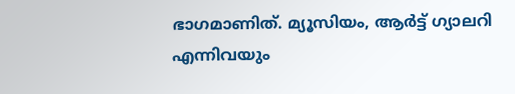ഭാഗമാണിത്. മ്യൂസിയം, ആർട്ട് ഗ്യാലറി എന്നിവയും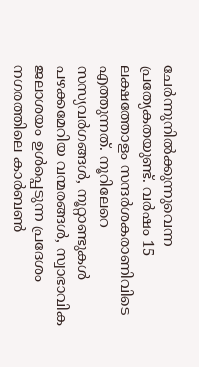ചേർന്നുനിൽക്കുന്നുവെന്ന പ്രത്യേകതയുണ്ട്. വർഷം 15 ലക്ഷത്തോളം സന്ദർശകരാണിവിടെ എത്തുന്നത്. നൂറിലേറെ സസ്യവർഗങ്ങൾ, നൂറ്റാണ്ടുകൾ പഴക്കമേറിയ വന്മരങ്ങൾ, സ്വാഭാവിക ജലാശയം ഉൾപ്പെടുന്ന പ്രദേശം നഗരത്തിലെ കാർബൺ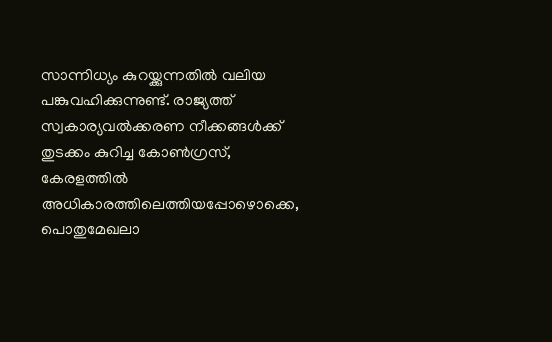സാന്നിധ്യം കുറയ്ക്കുന്നതിൽ വലിയ പങ്കുവഹിക്കുന്നുണ്ട്. രാജ്യത്ത് സ്വകാര്യവൽക്കരണ നീക്കങ്ങൾക്ക് തുടക്കം കുറിച്ച കോൺഗ്രസ്, കേരളത്തിൽ അധികാരത്തിലെത്തിയപ്പോഴൊക്കെ, പൊതുമേഖലാ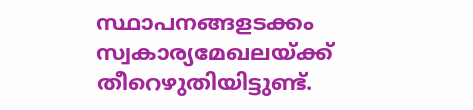സ്ഥാപനങ്ങളടക്കം സ്വകാര്യമേഖലയ്ക്ക് തീറെഴുതിയിട്ടുണ്ട്.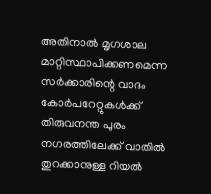അതിനാൽ മൃഗശാല മാറ്റിസ്ഥാപിക്കണമെന്ന സർക്കാരിന്റെ വാദം കോർപറേറ്റുകൾക്ക് തിരുവനന്ത പുരം നഗരത്തിലേക്ക് വാതിൽ തുറക്കാനുള്ള റിയൽ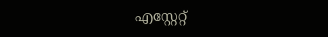എസ്റ്റേറ്റ്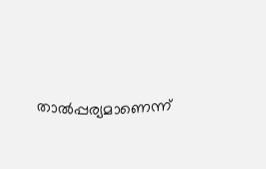താൽപ്പര്യമാണെന്ന്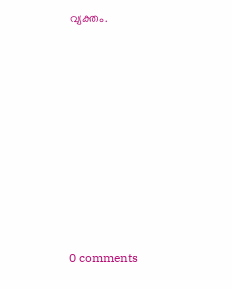വ്യക്തം.









0 comments